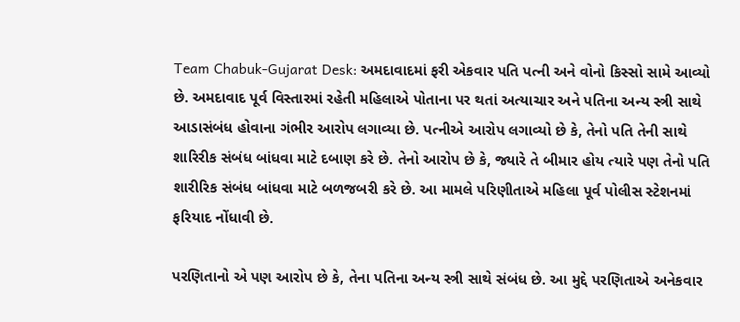Team Chabuk-Gujarat Desk: અમદાવાદમાં ફરી એકવાર પતિ પત્ની અને વોનો કિસ્સો સામે આવ્યો છે. અમદાવાદ પૂર્વ વિસ્તારમાં રહેતી મહિલાએ પોતાના પર થતાં અત્યાચાર અને પતિના અન્ય સ્ત્રી સાથે આડાસંબંધ હોવાના ગંભીર આરોપ લગાવ્યા છે. પત્નીએ આરોપ લગાવ્યો છે કે, તેનો પતિ તેની સાથે શારિરીક સંબંધ બાંધવા માટે દબાણ કરે છે. તેનો આરોપ છે કે, જ્યારે તે બીમાર હોય ત્યારે પણ તેનો પતિ શારીરિક સંબંધ બાંધવા માટે બળજબરી કરે છે. આ મામલે પરિણીતાએ મહિલા પૂર્વ પોલીસ સ્ટેશનમાં ફરિયાદ નોંધાવી છે.

પરણિતાનો એ પણ આરોપ છે કે, તેના પતિના અન્ય સ્ત્રી સાથે સંબંધ છે. આ મુદ્દે પરણિતાએ અનેકવાર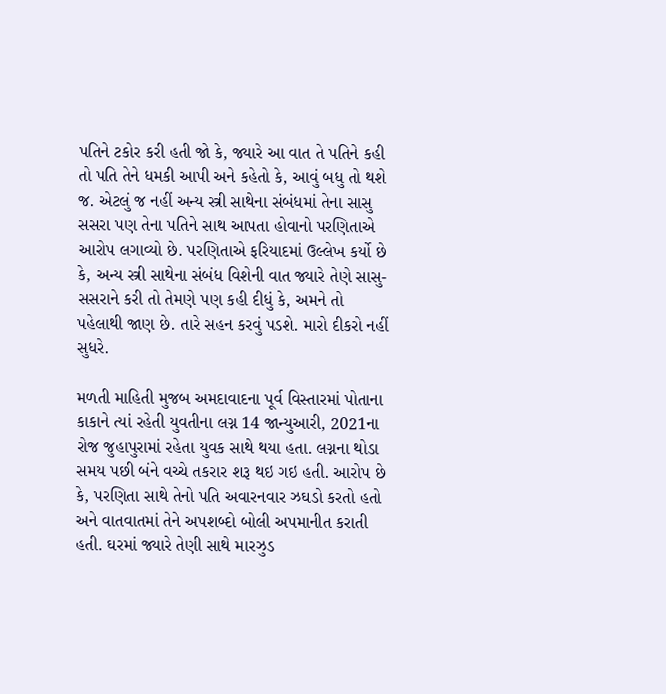પતિને ટકોર કરી હતી જો કે, જ્યારે આ વાત તે પતિને કહી તો પતિ તેને ધમકી આપી અને કહેતો કે, આવું બધુ તો થશે જ. એટલું જ નહીં અન્ય સ્ત્રી સાથેના સંબંધમાં તેના સાસુ સસરા પણ તેના પતિને સાથ આપતા હોવાનો પરણિતાએ આરોપ લગાવ્યો છે. પરણિતાએ ફરિયાદમાં ઉલ્લેખ કર્યો છે કે, અન્ય સ્ત્રી સાથેના સંબંધ વિશેની વાત જ્યારે તેણે સાસુ-સસરાને કરી તો તેમણે પણ કહી દીધું કે, અમને તો પહેલાથી જાણ છે. તારે સહન કરવું પડશે. મારો દીકરો નહીં સુધરે.

મળતી માહિતી મુજબ અમદાવાદના પૂર્વ વિસ્તારમાં પોતાના કાકાને ત્યાં રહેતી યુવતીના લગ્ન 14 જાન્યુઆરી, 2021ના રોજ જુહાપુરામાં રહેતા યુવક સાથે થયા હતા. લગ્નના થોડા સમય પછી બંને વચ્ચે તકરાર શરૂ થઇ ગઇ હતી. આરોપ છે કે, પરણિતા સાથે તેનો પતિ અવારનવાર ઝઘડો કરતો હતો અને વાતવાતમાં તેને અપશબ્દો બોલી અપમાનીત કરાતી હતી. ઘરમાં જ્યારે તેણી સાથે મારઝુડ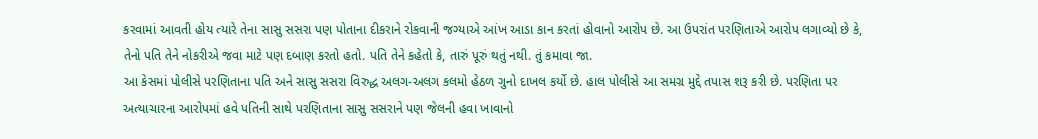કરવામાં આવતી હોય ત્યારે તેના સાસુ સસરા પણ પોતાના દીકરાને રોકવાની જગ્યાએ આંખ આડા કાન કરતાં હોવાનો આરોપ છે. આ ઉપરાંત પરણિતાએ આરોપ લગાવ્યો છે કે, તેનો પતિ તેને નોકરીએ જવા માટે પણ દબાણ કરતો હતો. પતિ તેને કહેતો કે, તારું પૂરું થતું નથી. તું કમાવા જા.
આ કેસમાં પોલીસે પરણિતાના પતિ અને સાસુ સસરા વિરુદ્ધ અલગ-અલગ કલમો હેઠળ ગુનો દાખલ કર્યો છે. હાલ પોલીસે આ સમગ્ર મુદ્દે તપાસ શરૂ કરી છે. પરણિતા પર અત્યાચારના આરોપમાં હવે પતિની સાથે પરણિતાના સાસુ સસરાને પણ જેલની હવા ખાવાનો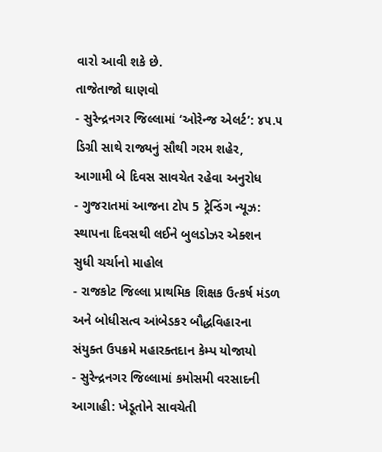વારો આવી શકે છે.
તાજેતાજો ઘાણવો
- સુરેન્દ્રનગર જિલ્લામાં ‘ઓરેન્જ એલર્ટ’: ૪૫.૫ ડિગ્રી સાથે રાજ્યનું સૌથી ગરમ શહેર, આગામી બે દિવસ સાવચેત રહેવા અનુરોધ
- ગુજરાતમાં આજના ટોપ 5 ટ્રેન્ડિંગ ન્યૂઝ: સ્થાપના દિવસથી લઈને બુલડોઝર એક્શન સુધી ચર્ચાનો માહોલ
- રાજકોટ જિલ્લા પ્રાથમિક શિક્ષક ઉત્કર્ષ મંડળ અને બોધીસત્વ આંબેડકર બૌદ્ધવિહારના સંયુક્ત ઉપક્રમે મહારક્તદાન કેમ્પ યોજાયો
- સુરેન્દ્રનગર જિલ્લામાં કમોસમી વરસાદની આગાહી: ખેડૂતોને સાવચેતી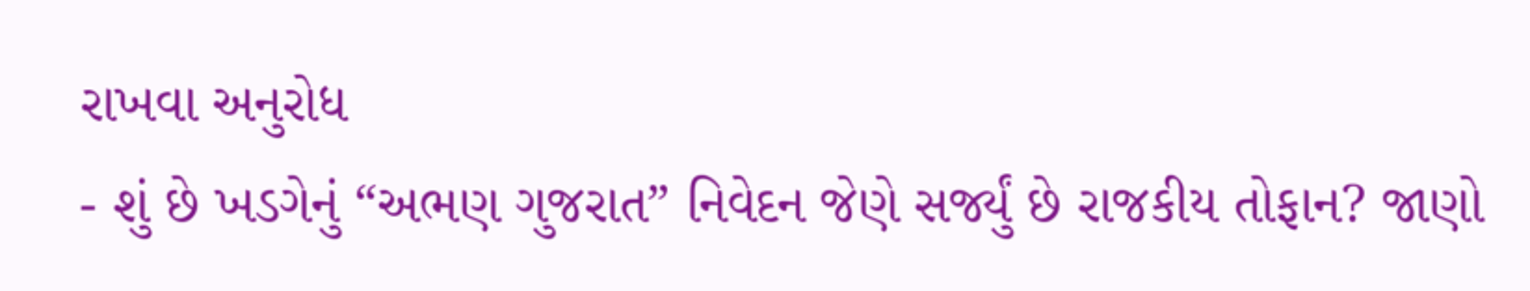રાખવા અનુરોધ
- શું છે ખડગેનું “અભણ ગુજરાત” નિવેદન જેણે સર્જ્યું છે રાજકીય તોફાન? જાણો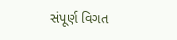સંપૂર્ણ વિગત